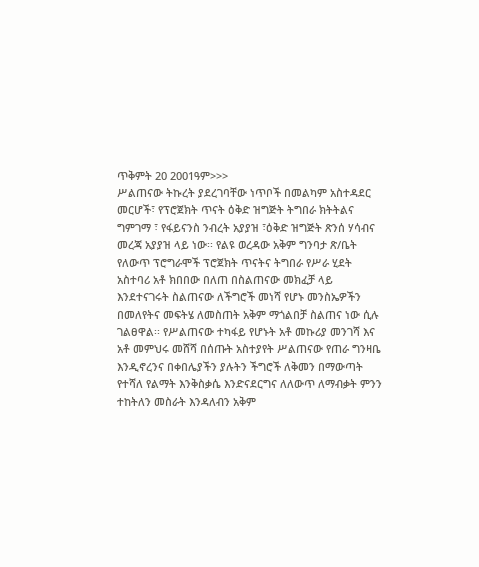ጥቅምት 20 2001ዓም>>>
ሥልጠናው ትኩረት ያደረገባቸው ነጥቦች በመልካም አስተዳደር መርሆች፣ የፕሮጀክት ጥናት ዕቅድ ዝግጅት ትግበራ ክትትልና ግምገማ ፣ የፋይናንስ ንብረት አያያዝ ፣ዕቅድ ዝግጅት ጽንሰ ሃሳብና መረጃ አያያዝ ላይ ነው፡፡ የልዩ ወረዳው አቅም ግንባታ ጽ/ቤት የለውጥ ፕሮግራሞች ፕሮጀክት ጥናትና ትግበራ የሥራ ሂደት አስተባሪ አቶ ክበበው በለጠ በስልጠናው መክፈቻ ላይ እንደተናገሩት ስልጠናው ለችግሮች መነሻ የሆኑ መንስኤዎችን በመለየትና መፍትሄ ለመስጠት አቅም ማጎልበቻ ስልጠና ነው ሲሉ ገልፀዋል፡፡ የሥልጠናው ተካፋይ የሆኑት አቶ መኩሪያ መንገሻ እና አቶ መምህሩ መሸሻ በሰጡት አስተያየት ሥልጠናው የጠራ ግንዛቤ እንዲኖረንና በቀበሌያችን ያሉትን ችግሮች ለቅመን በማውጣት የተሻለ የልማት እንቅስቃሴ እንድናደርግና ለለውጥ ለማብቃት ምንን ተከትለን መስራት እንዳለብን አቅም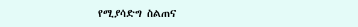የሚያሳድግ ስልጠና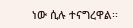ነው ሲሉ ተናግረዋል፡፡